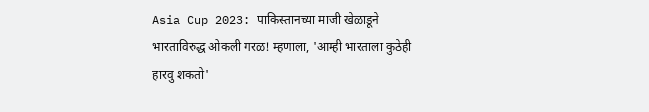Asia Cup 2023: पाकिस्तानच्या माजी खेळाडूने भारताविरुद्ध ओकली गरळ! म्हणाला, 'आम्ही भारताला कुठेही हारवु शकतो'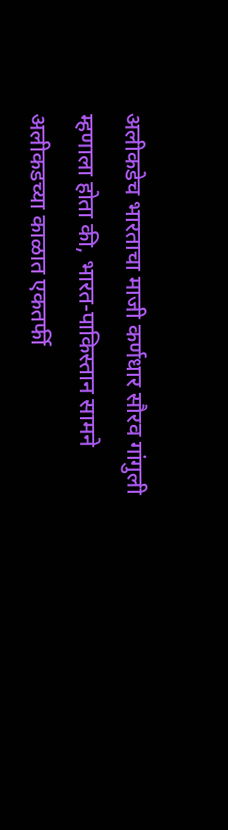अलीकडेच भारताचा माजी कर्णधार सौरव गांगुली म्हणाला होता की, भारत-पाकिस्तान सामने अलीकडच्या काळात एकतर्फी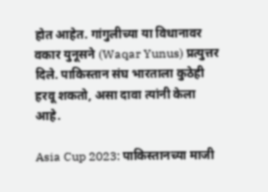होत आहेत. गांगुलीच्या या विधानावर वकार युनूसने (Waqar Yunus) प्रत्युत्तर दिले. पाकिस्तान संघ भारताला कुठेही हरवू शकतो, असा दावा त्यांनी केला आहे.

Asia Cup 2023: पाकिस्तानच्या माजी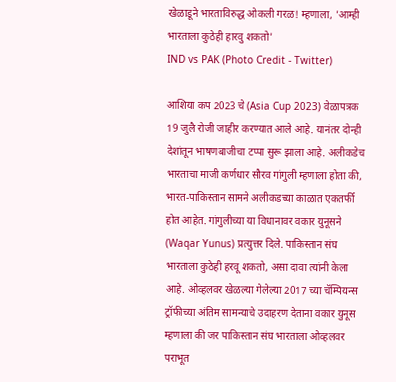खेळाडूने भारताविरुद्ध ओकली गरळ! म्हणाला, 'आम्ही भारताला कुठेही हारवु शकतो'
IND vs PAK (Photo Credit - Twitter)

आशिया कप 2023 चे (Asia Cup 2023) वेळापत्रक 19 जुलै रोजी जाहीर करण्यात आले आहे. यानंतर दोन्ही देशांतून भाषणबाजीचा टप्पा सुरू झाला आहे. अलीकडेच भारताचा माजी कर्णधार सौरव गांगुली म्हणाला होता की, भारत-पाकिस्तान सामने अलीकडच्या काळात एकतर्फी होत आहेत. गांगुलीच्या या विधानावर वकार युनूसने (Waqar Yunus) प्रत्युत्तर दिले. पाकिस्तान संघ भारताला कुठेही हरवू शकतो, असा दावा त्यांनी केला आहे. ओव्हलवर खेळल्या गेलेल्या 2017 च्या चॅम्पियन्स ट्रॉफीच्या अंतिम सामन्याचे उदाहरण देताना वकार युनूस म्हणाला की जर पाकिस्तान संघ भारताला ओव्हलवर पराभूत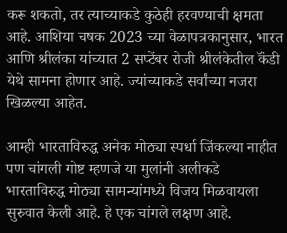करू शकतो, तर त्याच्याकडे कुठेही हरवण्याची क्षमता आहे. आशिया चषक 2023 च्या वेळापत्रकानुसार, भारत आणि श्रीलंका यांच्यात 2 सप्टेंबर रोजी श्रीलंकेतील कॅंडी येथे सामना होणार आहे. ज्यांच्याकडे सर्वांच्या नजरा खिळल्या आहेत.

आम्ही भारताविरुद्ध अनेक मोठ्या स्पर्धा जिंकल्या नाहीत पण चांगली गोष्ट म्हणजे या मुलांनी अलीकडे भारताविरुद्ध मोठ्या सामन्यांमध्ये विजय मिळवायला सुरुवात केली आहे. हे एक चांगले लक्षण आहे.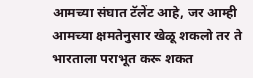आमच्या संघात टॅलेंट आहे, जर आम्ही आमच्या क्षमतेनुसार खेळू शकलो तर ते भारताला पराभूत करू शकत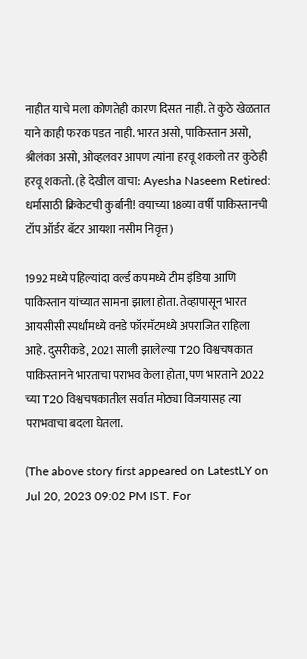नाहीत याचे मला कोणतेही कारण दिसत नाही. ते कुठे खेळतात याने काही फरक पडत नाही. भारत असो, पाकिस्तान असो, श्रीलंका असो, ओव्हलवर आपण त्यांना हरवू शकलो तर कुठेही हरवू शकतो. (हे देखील वाचा: Ayesha Naseem Retired: धर्मासाठी क्रिकेटची कुर्बानी! वयाच्या 18व्या वर्षी पाकिस्तानची टॉप ऑर्डर बॅटर आयशा नसीम निवृत्त)

1992 मध्ये पहिल्यांदा वर्ल्ड कपमध्ये टीम इंडिया आणि पाकिस्तान यांच्यात सामना झाला होता. तेव्हापासून भारत आयसीसी स्पर्धांमध्ये वनडे फॉरमॅटमध्ये अपराजित राहिला आहे. दुसरीकडे, 2021 साली झालेल्या T20 विश्वचषकात पाकिस्तानने भारताचा पराभव केला होता, पण भारताने 2022 च्या T20 विश्वचषकातील सर्वात मोठ्या विजयासह त्या पराभवाचा बदला घेतला.

(The above story first appeared on LatestLY on Jul 20, 2023 09:02 PM IST. For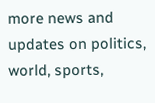more news and updates on politics, world, sports,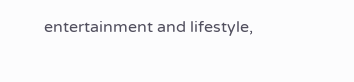entertainment and lifestyle,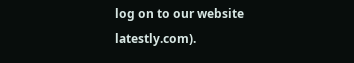log on to our website latestly.com).